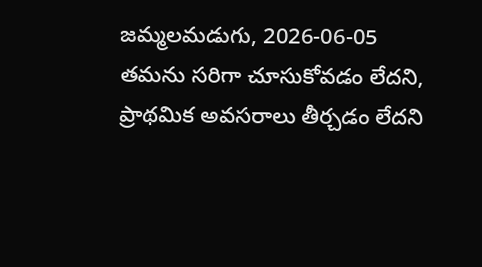జమ్మలమడుగు, 2026-06-05
తమను సరిగా చూసుకోవడం లేదని, ప్రాథమిక అవసరాలు తీర్చడం లేదని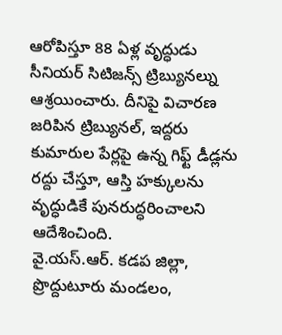ఆరోపిస్తూ 88 ఏళ్ల వృద్ధుడు సీనియర్ సిటిజన్స్ ట్రిబ్యునల్ను ఆశ్రయించారు. దీనిపై విచారణ జరిపిన ట్రిబ్యునల్, ఇద్దరు కుమారుల పేర్లపై ఉన్న గిఫ్ట్ డీడ్లను రద్దు చేస్తూ, ఆస్తి హక్కులను వృద్ధుడికే పునరుద్ధరించాలని ఆదేశించింది.
వై.యస్.ఆర్. కడప జిల్లా, ప్రొద్దుటూరు మండలం,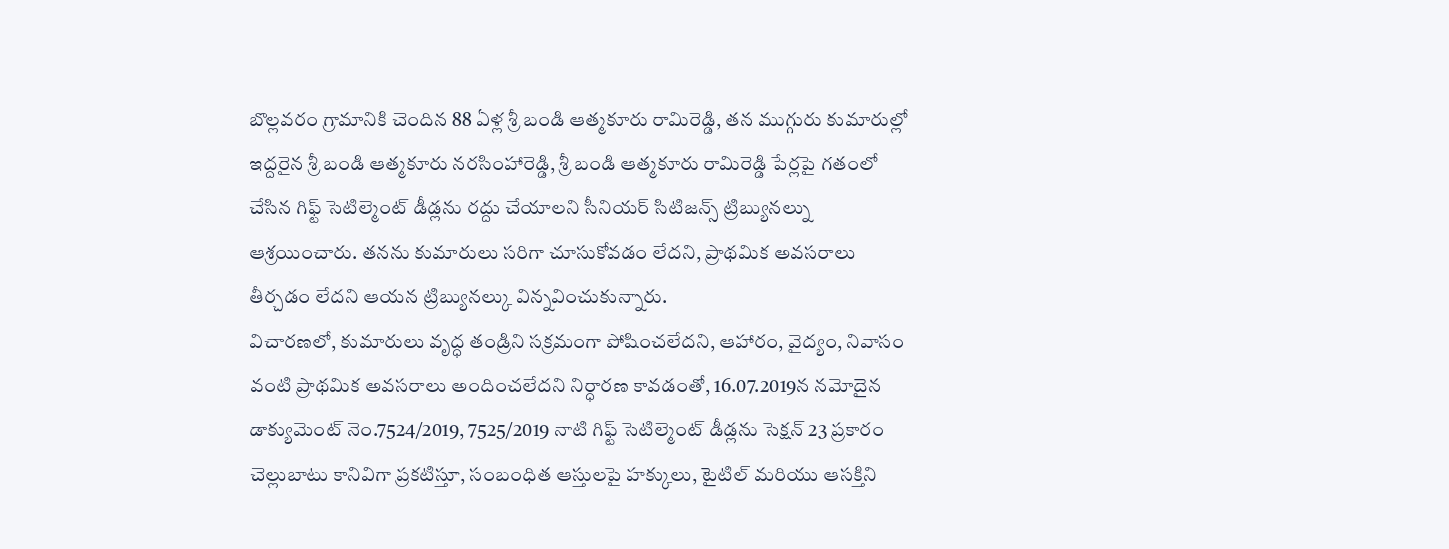బొల్లవరం గ్రామానికి చెందిన 88 ఏళ్ల శ్రీ బండి ఆత్మకూరు రామిరెడ్డి, తన ముగ్గురు కుమారుల్లో ఇద్దరైన శ్రీ బండి ఆత్మకూరు నరసింహారెడ్డి, శ్రీ బండి ఆత్మకూరు రామిరెడ్డి పేర్లపై గతంలో చేసిన గిఫ్ట్ సెటిల్మెంట్ డీడ్లను రద్దు చేయాలని సీనియర్ సిటిజన్స్ ట్రిబ్యునల్ను ఆశ్రయించారు. తనను కుమారులు సరిగా చూసుకోవడం లేదని, ప్రాథమిక అవసరాలు తీర్చడం లేదని ఆయన ట్రిబ్యునల్కు విన్నవించుకున్నారు.
విచారణలో, కుమారులు వృద్ధ తండ్రిని సక్రమంగా పోషించలేదని, ఆహారం, వైద్యం, నివాసం వంటి ప్రాథమిక అవసరాలు అందించలేదని నిర్ధారణ కావడంతో, 16.07.2019న నమోదైన డాక్యుమెంట్ నెం.7524/2019, 7525/2019 నాటి గిఫ్ట్ సెటిల్మెంట్ డీడ్లను సెక్షన్ 23 ప్రకారం చెల్లుబాటు కానివిగా ప్రకటిస్తూ, సంబంధిత ఆస్తులపై హక్కులు, టైటిల్ మరియు ఆసక్తిని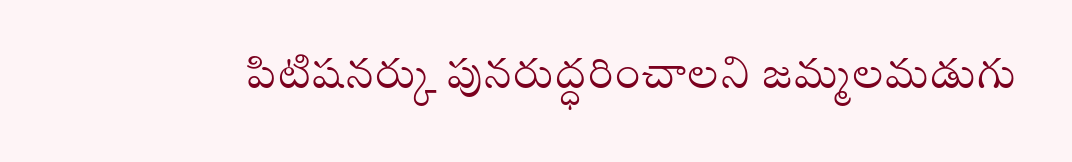పిటిషనర్కు పునరుద్ధరించాలని జమ్మలమడుగు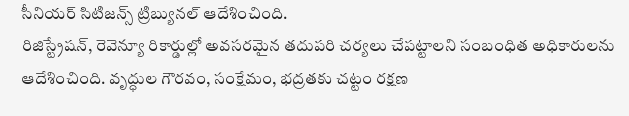సీనియర్ సిటిజన్స్ ట్రిబ్యునల్ ఆదేశించింది.
రిజిస్ట్రేషన్, రెవెన్యూ రికార్డుల్లో అవసరమైన తదుపరి చర్యలు చేపట్టాలని సంబంధిత అధికారులను ఆదేశించింది. వృద్ధుల గౌరవం, సంక్షేమం, భద్రతకు చట్టం రక్షణ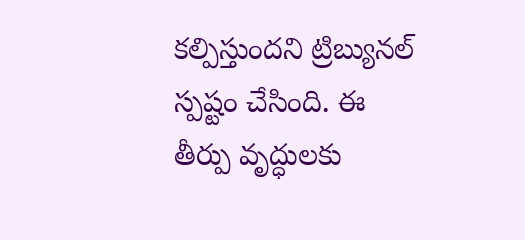కల్పిస్తుందని ట్రిబ్యునల్ స్పష్టం చేసింది. ఈ తీర్పు వృద్ధులకు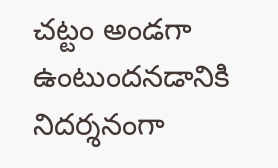చట్టం అండగా ఉంటుందనడానికి నిదర్శనంగా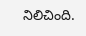నిలిచింది.